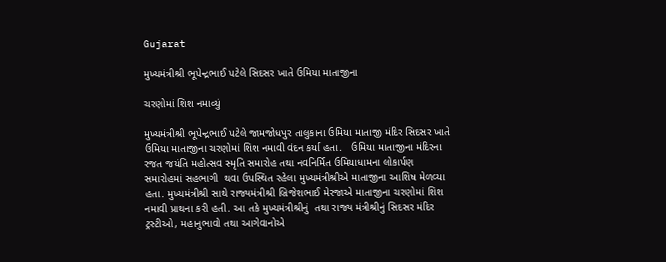Gujarat

મુખ્યમંત્રીશ્રી ભૂપેન્દ્રભાઈ પટેલે સિદસર ખાતે ઉમિયા માતાજીના

ચરણોમાં શિશ નમાવ્યું

મુખ્યમંત્રીશ્રી ભૂપેન્દ્રભાઈ પટેલે જામજોધપુર તાલુકાના ઉમિયા માતાજી મંદિર સિદસર ખાતે ઉમિયા માતાજીના ચરણોમાં શિશ નમાવી વંદન કર્યા હતા.   ઉમિયા માતાજીના મંદિરના રજત જયંતિ મહોત્સવ સ્મૃતિ સમારોહ તથા નવનિર્મિત ઉમિયાધામના લોકાર્પણ સમારોહમાં સહભાગી  થવા ઉપસ્થિત રહેલા મુખ્યમંત્રીશ્રીએ માતાજીના આશિષ મેળવ્યા હતા. મુખ્યમંત્રીશ્રી સાથે રાજ્યમંત્રીશ્રી બ્રિજેશભાઈ મેરજાએ માતાજીના ચરણોમાં શિશ નમાવી પ્રાથના કરી હતી. આ તકે મુખ્યમંત્રીશ્રીનું  તથા રાજ્ય મંત્રીશ્રીનું સિદસર મંદિર ટ્રસ્ટીઓ, મહાનુભાવો તથા આગેવાનોએ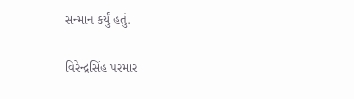સન્માન કર્યું હતું.

વિરેન્દ્રસિંહ પરમાર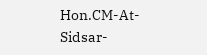Hon.CM-At-Sidsar-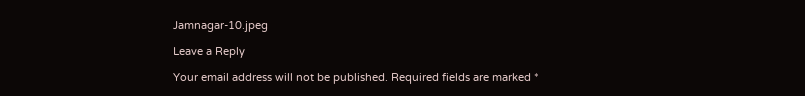Jamnagar-10.jpeg

Leave a Reply

Your email address will not be published. Required fields are marked *